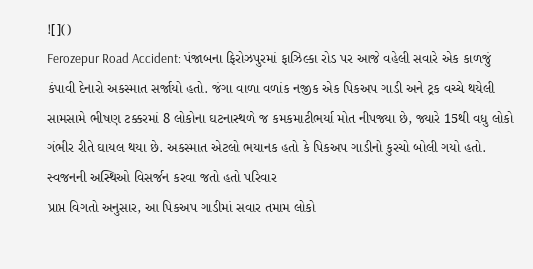![]()
Ferozepur Road Accident: પંજાબના ફિરોઝપુરમાં ફાઝિલ્કા રોડ પર આજે વહેલી સવારે એક કાળજું કંપાવી દેનારો અકસ્માત સર્જાયો હતો. જંગા વાળા વળાંક નજીક એક પિકઅપ ગાડી અને ટ્રક વચ્ચે થયેલી સામસામે ભીષણ ટક્કરમાં 8 લોકોના ઘટનાસ્થળે જ કમકમાટીભર્યા મોત નીપજ્યા છે, જ્યારે 15થી વધુ લોકો ગંભીર રીતે ઘાયલ થયા છે. અકસ્માત એટલો ભયાનક હતો કે પિકઅપ ગાડીનો કુરચો બોલી ગયો હતો.
સ્વજનની અસ્થિઓ વિસર્જન કરવા જતો હતો પરિવાર
પ્રાપ્ત વિગતો અનુસાર, આ પિકઅપ ગાડીમાં સવાર તમામ લોકો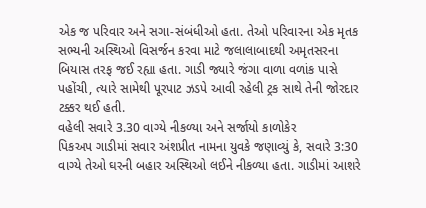એક જ પરિવાર અને સગા-સંબંધીઓ હતા. તેઓ પરિવારના એક મૃતક સભ્યની અસ્થિઓ વિસર્જન કરવા માટે જલાલાબાદથી અમૃતસરના બિયાસ તરફ જઈ રહ્યા હતા. ગાડી જ્યારે જંગા વાળા વળાંક પાસે પહોંચી, ત્યારે સામેથી પૂરપાટ ઝડપે આવી રહેલી ટ્રક સાથે તેની જોરદાર ટક્કર થઈ હતી.
વહેલી સવારે 3.30 વાગ્યે નીકળ્યા અને સર્જાયો કાળોકેર
પિકઅપ ગાડીમાં સવાર અંશપ્રીત નામના યુવકે જણાવ્યું કે, સવારે 3:30 વાગ્યે તેઓ ઘરની બહાર અસ્થિઓ લઈને નીકળ્યા હતા. ગાડીમાં આશરે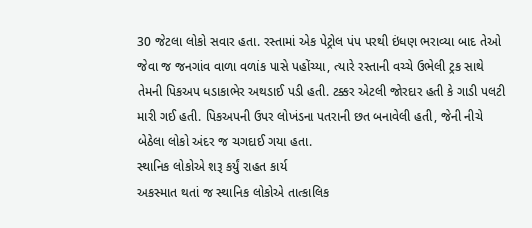30 જેટલા લોકો સવાર હતા. રસ્તામાં એક પેટ્રોલ પંપ પરથી ઇંધણ ભરાવ્યા બાદ તેઓ જેવા જ જનગાંવ વાળા વળાંક પાસે પહોંચ્યા, ત્યારે રસ્તાની વચ્ચે ઉભેલી ટ્રક સાથે તેમની પિકઅપ ધડાકાભેર અથડાઈ પડી હતી. ટક્કર એટલી જોરદાર હતી કે ગાડી પલટી મારી ગઈ હતી. પિકઅપની ઉપર લોખંડના પતરાની છત બનાવેલી હતી, જેની નીચે બેઠેલા લોકો અંદર જ ચગદાઈ ગયા હતા.
સ્થાનિક લોકોએ શરૂ કર્યું રાહત કાર્ય
અકસ્માત થતાં જ સ્થાનિક લોકોએ તાત્કાલિક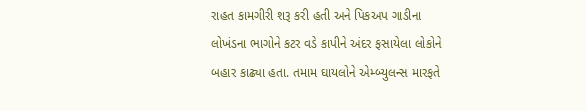રાહત કામગીરી શરૂ કરી હતી અને પિકઅપ ગાડીના લોખંડના ભાગોને કટર વડે કાપીને અંદર ફસાયેલા લોકોને બહાર કાઢ્યા હતા. તમામ ઘાયલોને એમ્બ્યુલન્સ મારફતે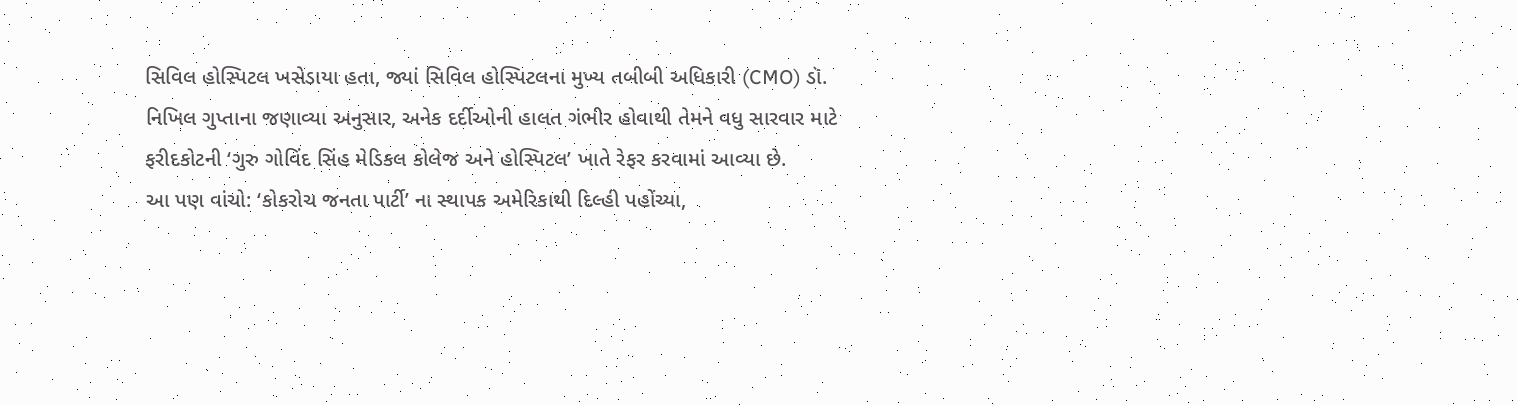સિવિલ હોસ્પિટલ ખસેડાયા હતા, જ્યાં સિવિલ હોસ્પિટલના મુખ્ય તબીબી અધિકારી (CMO) ડૉ. નિખિલ ગુપ્તાના જણાવ્યા અનુસાર, અનેક દર્દીઓની હાલત ગંભીર હોવાથી તેમને વધુ સારવાર માટે ફરીદકોટની ‘ગુરુ ગોવિંદ સિંહ મેડિકલ કોલેજ અને હોસ્પિટલ’ ખાતે રેફર કરવામાં આવ્યા છે.
આ પણ વાંચો: ‘કોકરોચ જનતા પાર્ટી’ ના સ્થાપક અમેરિકાથી દિલ્હી પહોંચ્યા,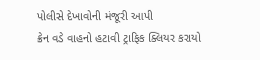પોલીસે દેખાવોની મંજૂરી આપી
ક્રેન વડે વાહનો હટાવી ટ્રાફિક ક્લિયર કરાયો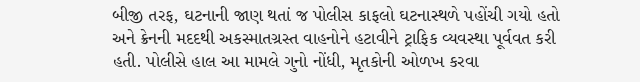બીજી તરફ, ઘટનાની જાણ થતાં જ પોલીસ કાફલો ઘટનાસ્થળે પહોંચી ગયો હતો અને ક્રેનની મદદથી અકસ્માતગ્રસ્ત વાહનોને હટાવીને ટ્રાફિક વ્યવસ્થા પૂર્વવત કરી હતી. પોલીસે હાલ આ મામલે ગુનો નોંધી, મૃતકોની ઓળખ કરવા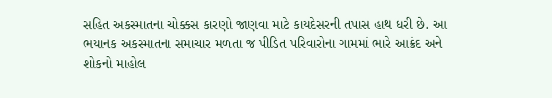સહિત અકસ્માતના ચોક્કસ કારણો જાણવા માટે કાયદેસરની તપાસ હાથ ધરી છે. આ ભયાનક અકસ્માતના સમાચાર મળતા જ પીડિત પરિવારોના ગામમાં ભારે આક્રંદ અને શોકનો માહોલ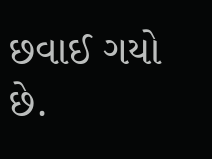છવાઈ ગયો છે.